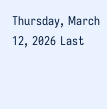Thursday, March 12, 2026 Last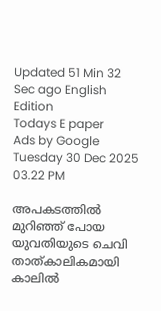Updated 51 Min 32 Sec ago English Edition
Todays E paper
Ads by Google
Tuesday 30 Dec 2025 03.22 PM

അപകടത്തില്‍ മുറിഞ്ഞ് പോയ യുവതിയുടെ ചെവി താത്കാലികമായി കാലില്‍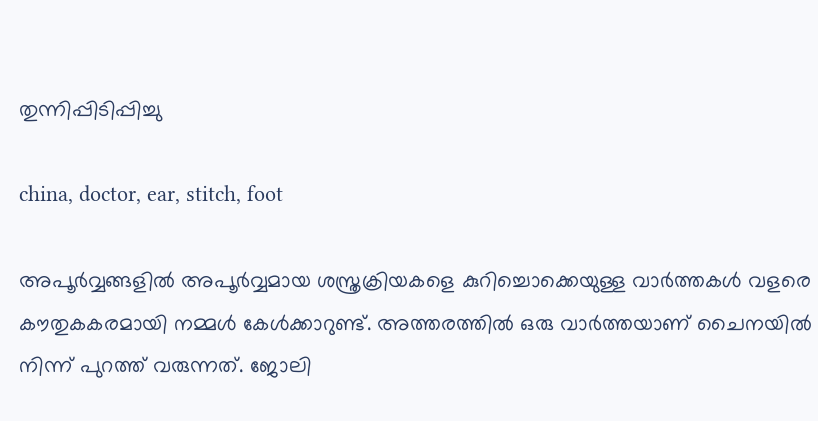തുന്നിപ്പിടിപ്പിച്ചു

china, doctor, ear, stitch, foot

അപൂര്‍വ്വങ്ങളില്‍ അപൂര്‍വ്വമായ ശസ്ത്രക്രിയകളെ കുറിച്ചൊക്കെയുള്ള വാര്‍ത്തകള്‍ വളരെ കൗതുകകരമായി നമ്മള്‍ കേള്‍ക്കാറുണ്ട്. അത്തരത്തില്‍ ഒരു വാര്‍ത്തയാണ് ചൈനയില്‍ നിന്ന് പുറത്ത് വരുന്നത്. ജോലി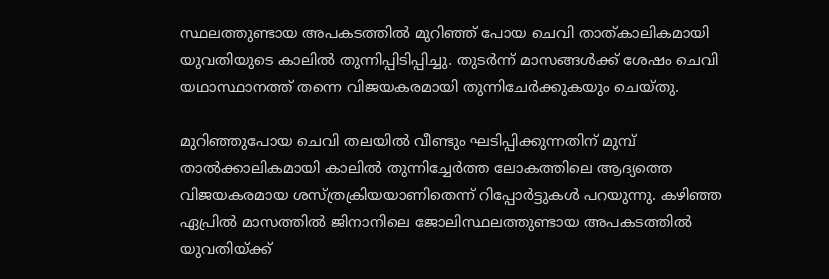സ്ഥലത്തുണ്ടായ അപകടത്തില്‍ മുറിഞ്ഞ് പോയ ചെവി താത്കാലികമായി യുവതിയുടെ കാലില്‍ തുന്നിപ്പിടിപ്പിച്ചു. തുടര്‍ന്ന് മാസങ്ങള്‍ക്ക് ശേഷം ചെവി യഥാസ്ഥാനത്ത് തന്നെ വിജയകരമായി തുന്നിചേര്‍ക്കുകയും ചെയ്തു.

മുറിഞ്ഞുപോയ ചെവി തലയില്‍ വീണ്ടും ഘടിപ്പിക്കുന്നതിന് മുമ്പ് താല്‍ക്കാലികമായി കാലില്‍ തുന്നിച്ചേര്‍ത്ത ലോകത്തിലെ ആദ്യത്തെ വിജയകരമായ ശസ്ത്രക്രിയയാണിതെന്ന് റിപ്പോര്‍ട്ടുകള്‍ പറയുന്നു. കഴിഞ്ഞ ഏപ്രില്‍ മാസത്തില്‍ ജിനാനിലെ ജോലിസ്ഥലത്തുണ്ടായ അപകടത്തില്‍ യുവതിയ്ക്ക്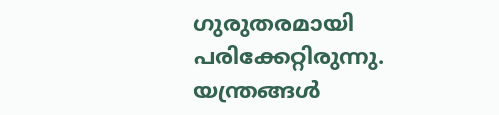ഗുരുതരമായി പരിക്കേറ്റിരുന്നു. യന്ത്രങ്ങള്‍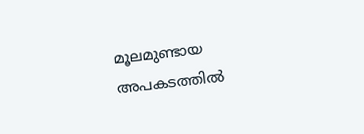മൂലമുണ്ടായ അപകടത്തില്‍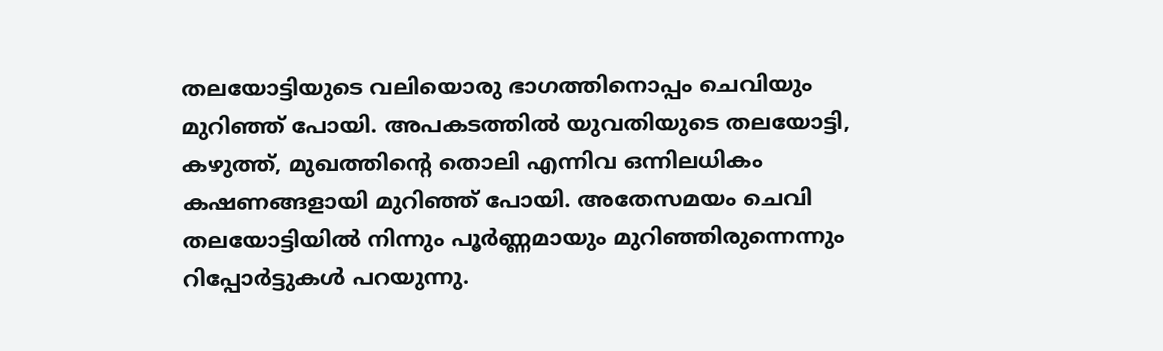തലയോട്ടിയുടെ വലിയൊരു ഭാഗത്തിനൊപ്പം ചെവിയും മുറിഞ്ഞ് പോയി. അപകടത്തില്‍ യുവതിയുടെ തലയോട്ടി, കഴുത്ത്, മുഖത്തിന്റെ തൊലി എന്നിവ ഒന്നിലധികം കഷണങ്ങളായി മുറിഞ്ഞ് പോയി. അതേസമയം ചെവി തലയോട്ടിയില്‍ നിന്നും പൂര്‍ണ്ണമായും മുറിഞ്ഞിരുന്നെന്നും റിപ്പോര്‍ട്ടുകള്‍ പറയുന്നു.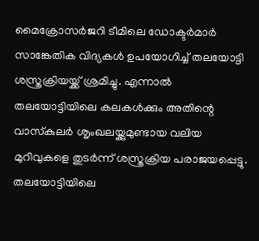മൈക്രോസര്‍ജറി ടീമിലെ ഡോക്ടര്‍മാര്‍ സാങ്കേതിക വിദ്യകള്‍ ഉപയോഗിച്ച് തലയോട്ടി ശസ്ത്രക്രിയയ്ക്ക് ശ്രമിച്ചു. എന്നാല്‍ തലയോട്ടിയിലെ കലകള്‍ക്കും അതിന്റെ വാസ്‌കുലര്‍ ശൃംഖലയ്ക്കുമുണ്ടായ വലിയ മുറിവുകളെ തുടര്‍ന്ന് ശസ്ത്രക്രിയ പരാജയപ്പെട്ടു. തലയോട്ടിയിലെ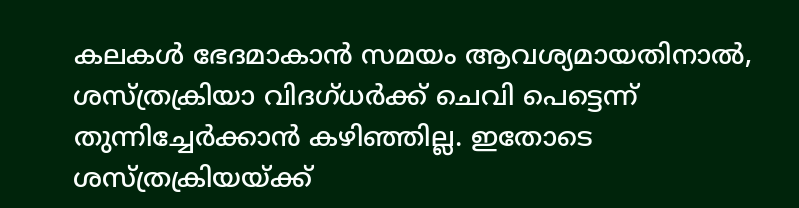കലകള്‍ ഭേദമാകാന്‍ സമയം ആവശ്യമായതിനാല്‍, ശസ്ത്രക്രിയാ വിദഗ്ധര്‍ക്ക് ചെവി പെട്ടെന്ന് തുന്നിച്ചേര്‍ക്കാന്‍ കഴിഞ്ഞില്ല. ഇതോടെ ശസ്ത്രക്രിയയ്ക്ക്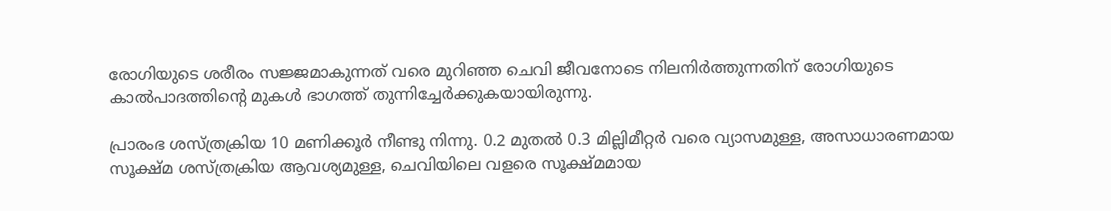രോഗിയുടെ ശരീരം സജ്ജമാകുന്നത് വരെ മുറിഞ്ഞ ചെവി ജീവനോടെ നിലനിര്‍ത്തുന്നതിന് രോഗിയുടെ കാല്‍പാദത്തിന്റെ മുകള്‍ ഭാഗത്ത് തുന്നിച്ചേര്‍ക്കുകയായിരുന്നു.

പ്രാരംഭ ശസ്ത്രക്രിയ 10 മണിക്കൂര്‍ നീണ്ടു നിന്നു. 0.2 മുതല്‍ 0.3 മില്ലിമീറ്റര്‍ വരെ വ്യാസമുള്ള, അസാധാരണമായ സൂക്ഷ്മ ശസ്ത്രക്രിയ ആവശ്യമുള്ള, ചെവിയിലെ വളരെ സൂക്ഷ്മമായ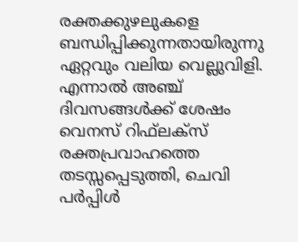രക്തക്കുഴലുകളെ ബന്ധിപ്പിക്കുന്നതായിരുന്നു ഏറ്റവും വലിയ വെല്ലുവിളി. എന്നാല്‍ അഞ്ച് ദിവസങ്ങള്‍ക്ക് ശേഷം വെനസ് റിഫ്‌ലക്‌സ് രക്തപ്രവാഹത്തെ തടസ്സപ്പെടുത്തി, ചെവി പര്‍പ്പിള്‍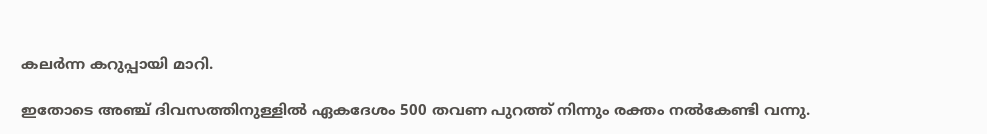കലര്‍ന്ന കറുപ്പായി മാറി.

ഇതോടെ അഞ്ച് ദിവസത്തിനുള്ളില്‍ ഏകദേശം 500 തവണ പുറത്ത് നിന്നും രക്തം നല്‍കേണ്ടി വന്നു.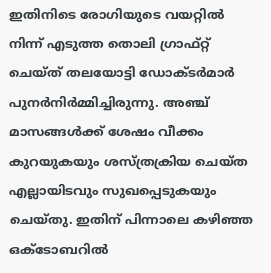ഇതിനിടെ രോഗിയുടെ വയറ്റില്‍ നിന്ന് എടുത്ത തൊലി ഗ്രാഫ്റ്റ് ചെയ്ത് തലയോട്ടി ഡോക്ടര്‍മാര്‍ പുനര്‍നിര്‍മ്മിച്ചിരുന്നു. അഞ്ച് മാസങ്ങള്‍ക്ക് ശേഷം വീക്കം കുറയുകയും ശസ്ത്രക്രിയ ചെയ്ത എല്ലായിടവും സുഖപ്പെടുകയും ചെയ്തു. ഇതിന് പിന്നാലെ കഴിഞ്ഞ ഒക്ടോബറില്‍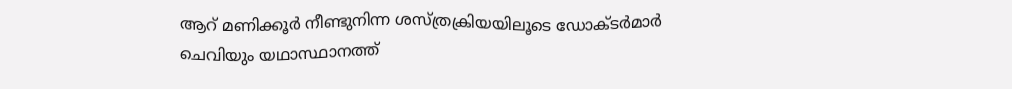ആറ് മണിക്കൂര്‍ നീണ്ടുനിന്ന ശസ്ത്രക്രിയയിലൂടെ ഡോക്ടര്‍മാര്‍ ചെവിയും യഥാസ്ഥാനത്ത്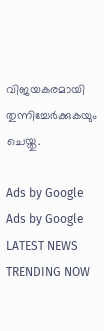വിജയകരമായി തുന്നിച്ചേര്‍ക്കുകയും ചെയ്തു.

Ads by Google
Ads by Google
LATEST NEWS
TRENDING NOW